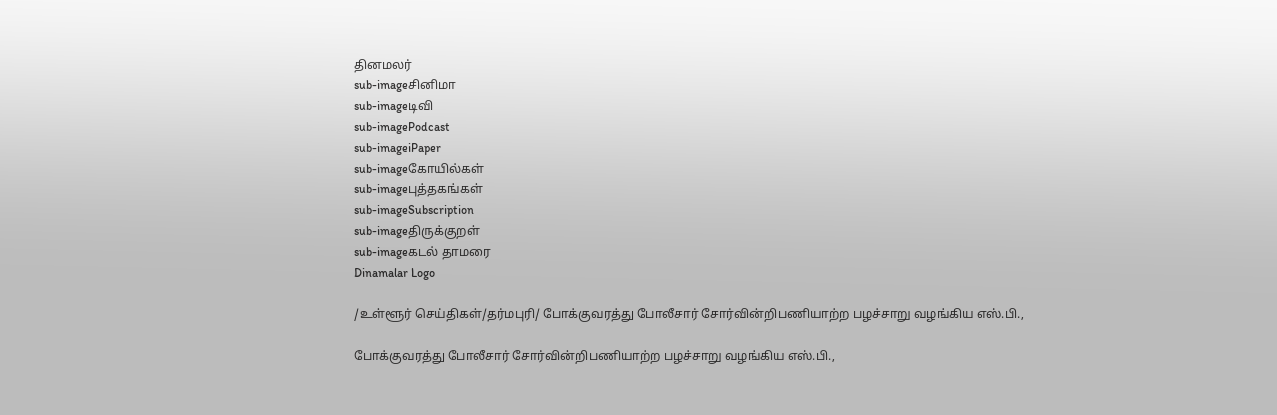தினமலர்
sub-imageசினிமா
sub-imageடிவி
sub-imagePodcast
sub-imageiPaper
sub-imageகோயில்கள்
sub-imageபுத்தகங்கள்
sub-imageSubscription
sub-imageதிருக்குறள்
sub-imageகடல் தாமரை
Dinamalar Logo

/உள்ளூர் செய்திகள்/தர்மபுரி/ போக்குவரத்து போலீசார் சோர்வின்றிபணியாற்ற பழச்சாறு வழங்கிய எஸ்.பி.,

போக்குவரத்து போலீசார் சோர்வின்றிபணியாற்ற பழச்சாறு வழங்கிய எஸ்.பி.,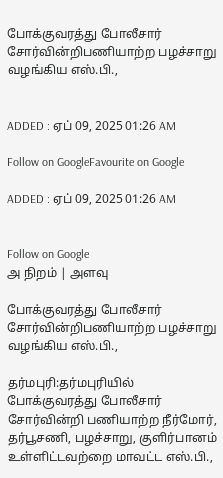போக்குவரத்து போலீசார் சோர்வின்றிபணியாற்ற பழச்சாறு வழங்கிய எஸ்.பி.,


ADDED : ஏப் 09, 2025 01:26 AM

Follow on GoogleFavourite on Google

ADDED : ஏப் 09, 2025 01:26 AM


Follow on Google
அ நிறம் | அளவு

போக்குவரத்து போலீசார் சோர்வின்றிபணியாற்ற பழச்சாறு வழங்கிய எஸ்.பி.,

தர்மபுரி:தர்மபுரியில் போக்குவரத்து போலீசார் சோர்வின்றி பணியாற்ற நீர்மோர், தர்பூசணி, பழச்சாறு, குளிர்பானம் உள்ளிட்டவற்றை மாவட்ட எஸ்.பி.,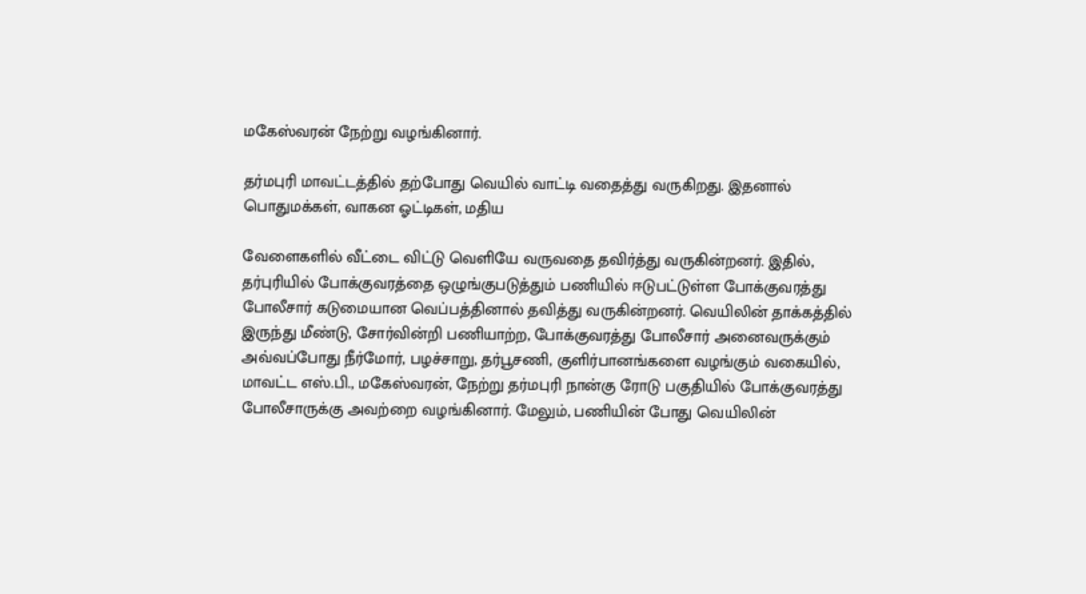மகேஸ்வரன் நேற்று வழங்கினார்.

தர்மபுரி மாவட்டத்தில் தற்போது வெயில் வாட்டி வதைத்து வருகிறது. இதனால் பொதுமக்கள், வாகன ஓட்டிகள், மதிய

வேளைகளில் வீட்டை விட்டு வெளியே வருவதை தவிர்த்து வருகின்றனர். இதில், தர்புரியில் போக்குவரத்தை ஒழுங்குபடுத்தும் பணியில் ஈடுபட்டுள்ள போக்குவரத்து போலீசார் கடுமையான வெப்பத்தினால் தவித்து வருகின்றனர். வெயிலின் தாக்கத்தில் இருந்து மீண்டு, சோர்வின்றி பணியாற்ற, போக்குவரத்து போலீசார் அனைவருக்கும் அவ்வப்போது நீர்மோர், பழச்சாறு, தர்பூசணி, குளிர்பானங்களை வழங்கும் வகையில், மாவட்ட எஸ்.பி., மகேஸ்வரன், நேற்று தர்மபுரி நான்கு ரோடு பகுதியில் போக்குவரத்து போலீசாருக்கு அவற்றை வழங்கினார். மேலும், பணியின் போது வெயிலின்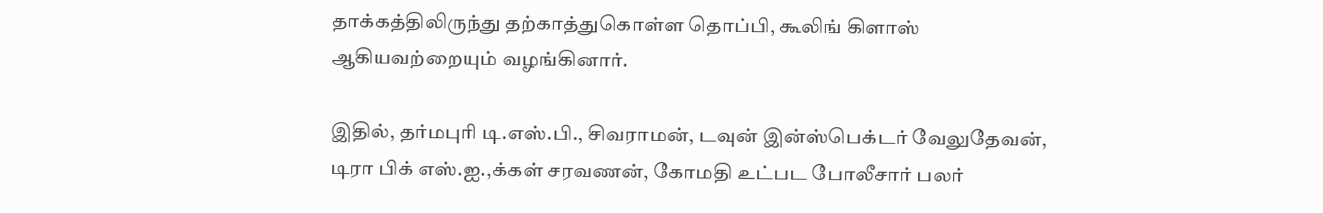தாக்கத்திலிருந்து தற்காத்துகொள்ள தொப்பி, கூலிங் கிளாஸ் ஆகியவற்றையும் வழங்கினார்.

இதில், தர்மபுரி டி.எஸ்.பி., சிவராமன், டவுன் இன்ஸ்பெக்டர் வேலுதேவன், டிரா பிக் எஸ்.ஐ.,க்கள் சரவணன், கோமதி உட்பட போலீசார் பலர்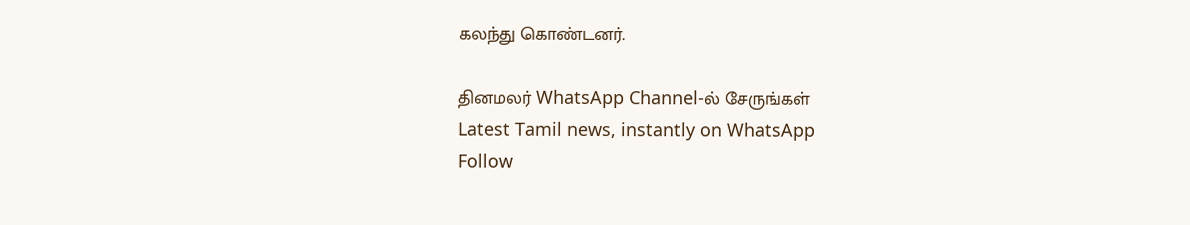கலந்து கொண்டனர்.

தினமலர் WhatsApp Channel-ல் சேருங்கள்
Latest Tamil news, instantly on WhatsApp
Follow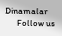Dinamalar
      Follow us